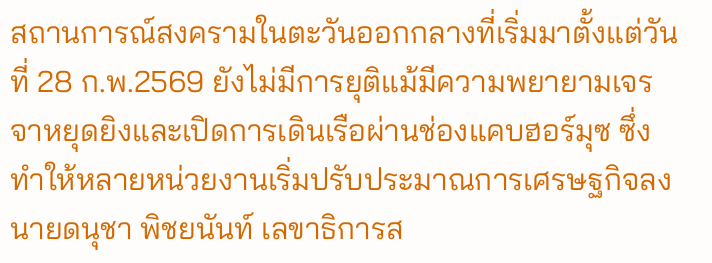สถานการณ์สงครามในตะวันออกกลางที่เริ่มมาตั้งแต่วันที่ 28 ก.พ.2569 ยังไม่มีการยุติแม้มีความพยายามเจรจาหยุดยิงและเปิดการเดินเรือผ่านช่องแคบฮอร์มุซ ซึ่งทำให้หลายหน่วยงานเริ่มปรับประมาณการเศรษฐกิจลง
นายดนุชา พิชยนันท์ เลขาธิการส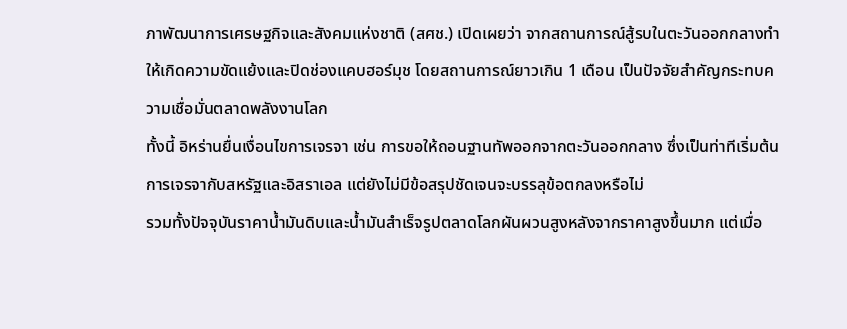ภาพัฒนาการเศรษฐกิจและสังคมแห่งชาติ (สศช.) เปิดเผยว่า จากสถานการณ์สู้รบในตะวันออกกลางทำให้เกิดความขัดแย้งและปิดช่องแคบฮอร์มุช โดยสถานการณ์ยาวเกิน 1 เดือน เป็นปัจจัยสำคัญกระทบความเชื่อมั่นตลาดพลังงานโลก
ทั้งนี้ อิหร่านยื่นเงื่อนไขการเจรจา เช่น การขอให้ถอนฐานทัพออกจากตะวันออกกลาง ซึ่งเป็นท่าทีเริ่มต้นการเจรจากับสหรัฐและอิสราเอล แต่ยังไม่มีข้อสรุปชัดเจนจะบรรลุข้อตกลงหรือไม่
รวมทั้งปัจจุบันราคาน้ำมันดิบและน้ำมันสำเร็จรูปตลาดโลกผันผวนสูงหลังจากราคาสูงขึ้นมาก แต่เมื่อ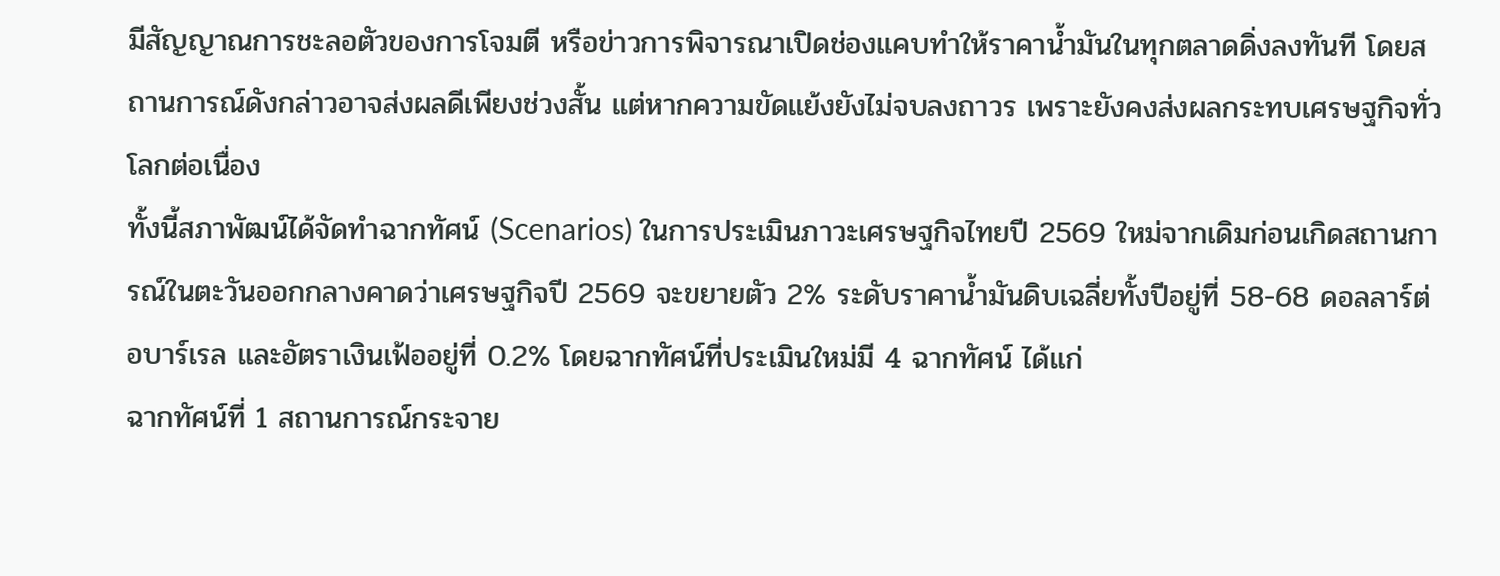มีสัญญาณการชะลอตัวของการโจมตี หรือข่าวการพิจารณาเปิดช่องแคบทำให้ราคาน้ำมันในทุกตลาดดิ่งลงทันที โดยสถานการณ์ดังกล่าวอาจส่งผลดีเพียงช่วงสั้น แต่หากความขัดแย้งยังไม่จบลงถาวร เพราะยังคงส่งผลกระทบเศรษฐกิจทั่วโลกต่อเนื่อง
ทั้งนี้สภาพัฒน์ได้จัดทำฉากทัศน์ (Scenarios) ในการประเมินภาวะเศรษฐกิจไทยปี 2569 ใหม่จากเดิมก่อนเกิดสถานการณ์ในตะวันออกกลางคาดว่าเศรษฐกิจปี 2569 จะขยายตัว 2% ระดับราคาน้ำมันดิบเฉลี่ยทั้งปีอยู่ที่ 58-68 ดอลลาร์ต่อบาร์เรล และอัตราเงินเฟ้ออยู่ที่ 0.2% โดยฉากทัศน์ที่ประเมินใหม่มี 4 ฉากทัศน์ ได้แก่
ฉากทัศน์ที่ 1 สถานการณ์กระจาย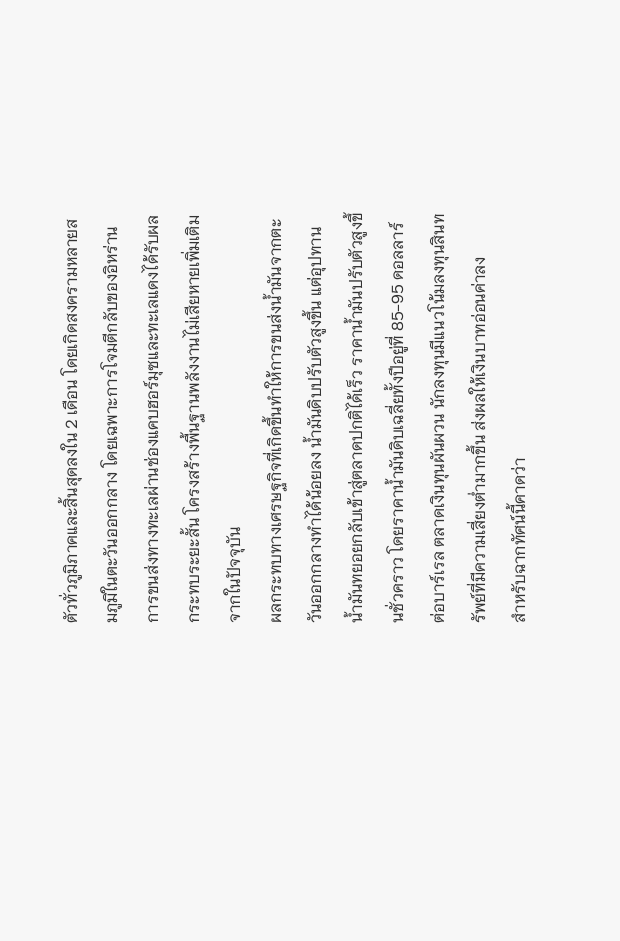ตัวทั่วภูมิภาคและสิ้นสุดลงใน 2 เดือน โดยเกิดสงครามหลายสมภูมิในตะวันออกกลาง โดยเฉพาะการโจมตีกลับของอิหร่าน การขนส่งทางทะเลผ่านช่องแคบฮอร์มุซและทะเลแดงได้รับผลกระทบระยะสั้น โครงสร้างพื้นฐานพลังงานไม่เสียหายเพิ่มเติมจากในปัจจุบัน
ผลกระทบทางเศรษฐกิจที่เกิดขึ้นทำให้การขนส่งน้ำมันจากตะวันออกกลางทำได้น้อยลง น้ำมันดิบปรับตัวสูงขึ้น แต่อุปทานน้ำมันทยอยกลับเข้าสู่ตลาดปกติได้เร็ว ราคาน้ำมันปรับตัวสูงขึ้นชั่วคราว โดยราคาน้ำมันดิบเฉลี่ยทั้งปีอยู่ที่ 85-95 ดอลลาร์ต่อบาร์เรล ตลาดเงินทุนผันผวน นักลงทุนมีแนวโน้มลงทุนสินทรัพย์ที่มีความเสี่ยงต่ำมากขึ้น ส่งผลให้เงินบาทอ่อนค่าลง
สำหรับฉากทัศน์นี้คาดว่า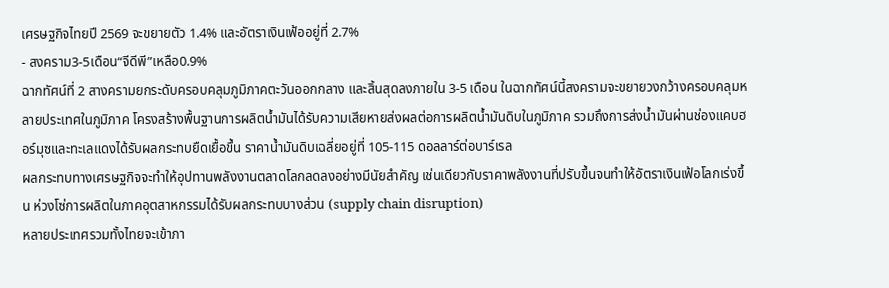เศรษฐกิจไทยปี 2569 จะขยายตัว 1.4% และอัตราเงินเฟ้ออยู่ที่ 2.7%
- สงคราม3-5เดือน“จีดีพี”เหลือ0.9%
ฉากทัศน์ที่ 2 สางครามยกระดับครอบคลุมภูมิภาคตะวันออกกลาง และสิ้นสุดลงภายใน 3-5 เดือน ในฉากทัศน์นี้สงครามจะขยายวงกว้างครอบคลุมหลายประเทศในภูมิภาค โครงสร้างพื้นฐานการผลิตน้ำมันได้รับความเสียหายส่งผลต่อการผลิตน้ำมันดิบในภูมิภาค รวมถึงการส่งน้ำมันผ่านช่องแคบฮอร์มุซและทะเลแดงได้รับผลกระทบยืดเยื้อขึ้น ราคาน้ำมันดิบเฉลี่ยอยู่ที่ 105-115 ดอลลาร์ต่อบาร์เรล
ผลกระทบทางเศรษฐกิจจะทำให้อุปทานพลังงานตลาดโลกลดลงอย่างมีนัยสำคัญ เช่นเดียวกับราคาพลังงานที่ปรับขึ้นจนทำให้อัตราเงินเฟ้อโลกเร่งขึ้น ห่วงโซ่การผลิตในภาคอุตสาหกรรมได้รับผลกระทบบางส่วน (supply chain disruption)
หลายประเทศรวมทั้งไทยจะเข้าภา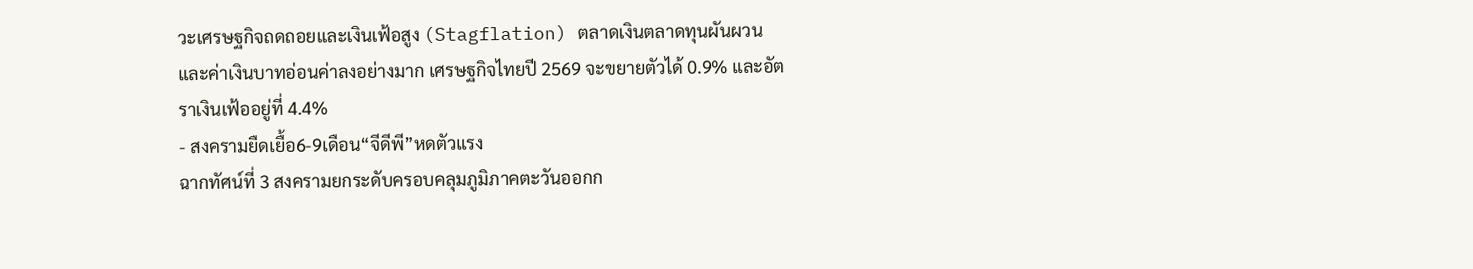วะเศรษฐกิจถดถอยและเงินเฟ้อสูง (Stagflation) ตลาดเงินตลาดทุนผันผวน และค่าเงินบาทอ่อนค่าลงอย่างมาก เศรษฐกิจไทยปี 2569 จะขยายตัวได้ 0.9% และอัตราเงินเฟ้ออยู่ที่ 4.4%
- สงครามยืดเยื้อ6-9เดือน“จีดีพี”หดตัวแรง
ฉากทัศน์ที่ 3 สงครามยกระดับครอบคลุมภูมิภาคตะวันออกก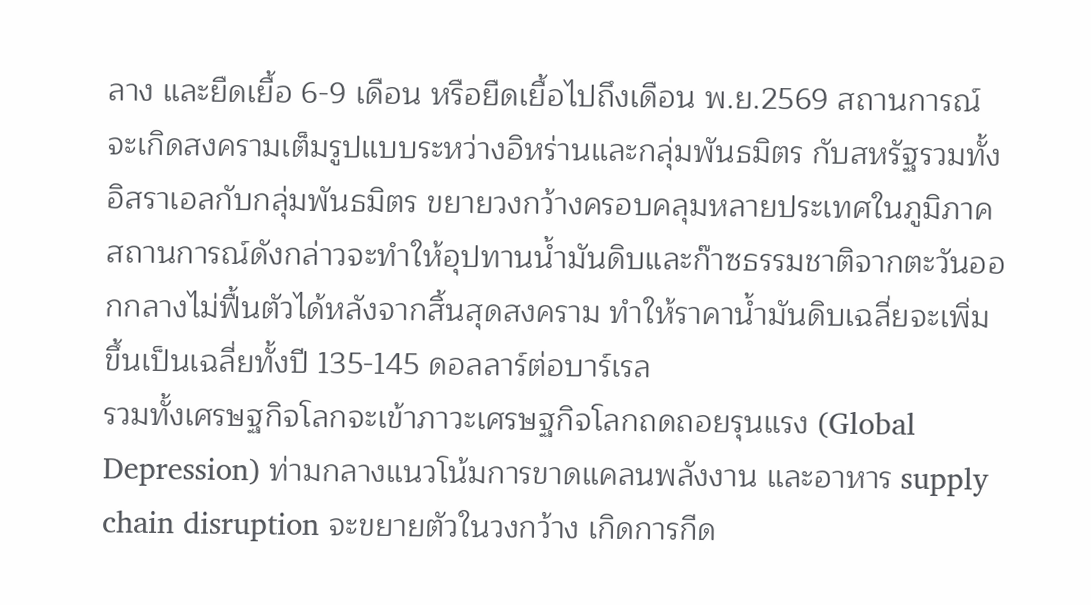ลาง และยืดเยื้อ 6-9 เดือน หรือยืดเยื้อไปถึงเดือน พ.ย.2569 สถานการณ์จะเกิดสงครามเต็มรูปแบบระหว่างอิหร่านและกลุ่มพันธมิตร กับสหรัฐรวมทั้งอิสราเอลกับกลุ่มพันธมิตร ขยายวงกว้างครอบคลุมหลายประเทศในภูมิภาค
สถานการณ์ดังกล่าวจะทำให้อุปทานน้ำมันดิบและก๊าซธรรมชาติจากตะวันออกกลางไม่ฟื้นตัวได้หลังจากสิ้นสุดสงคราม ทำให้ราคาน้ำมันดิบเฉลี่ยจะเพิ่มขึ้นเป็นเฉลี่ยทั้งปี 135-145 ดอลลาร์ต่อบาร์เรล
รวมทั้งเศรษฐกิจโลกจะเข้าภาวะเศรษฐกิจโลกถดถอยรุนแรง (Global Depression) ท่ามกลางแนวโน้มการขาดแคลนพลังงาน และอาหาร supply chain disruption จะขยายตัวในวงกว้าง เกิดการกีด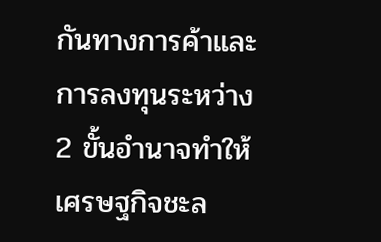กันทางการค้าและการลงทุนระหว่าง 2 ขั้นอำนาจทำให้เศรษฐกิจชะล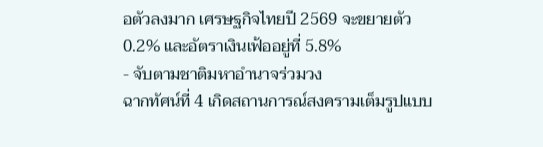อตัวลงมาก เศรษฐกิจไทยปี 2569 จะขยายตัว 0.2% และอัตราเงินเฟ้ออยู่ที่ 5.8%
- จับตามชาติมหาอำนาจร่วมวง
ฉากทัศน์ที่ 4 เกิดสถานการณ์สงครามเต็มรูปแบบ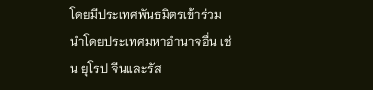โดยมีประเทศพันธมิตรเข้าร่วม นำโดยประเทศมหาอำนาจอื่น เช่น ยุโรป จีนและรัส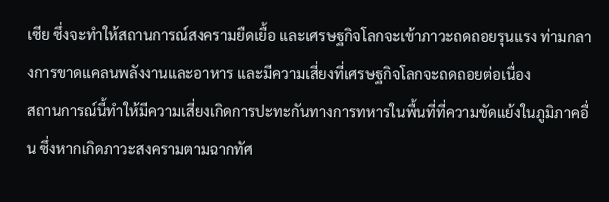เซีย ซึ่งจะทำให้สถานการณ์สงครามยืดเยื้อ และเศรษฐกิจโลกจะเข้าภาวะถดถอยรุนแรง ท่ามกลางการขาดแคลนพลังงานและอาหาร และมีความเสี่ยงที่เศรษฐกิจโลกจะถดถอยต่อเนื่อง
สถานการณ์นี้ทำให้มีความเสี่ยงเกิดการปะทะกันทางการทหารในพื้นที่ที่ความขัดแย้งในภูมิภาคอื่น ซึ่งหากเกิดภาวะสงครามตามฉากทัศ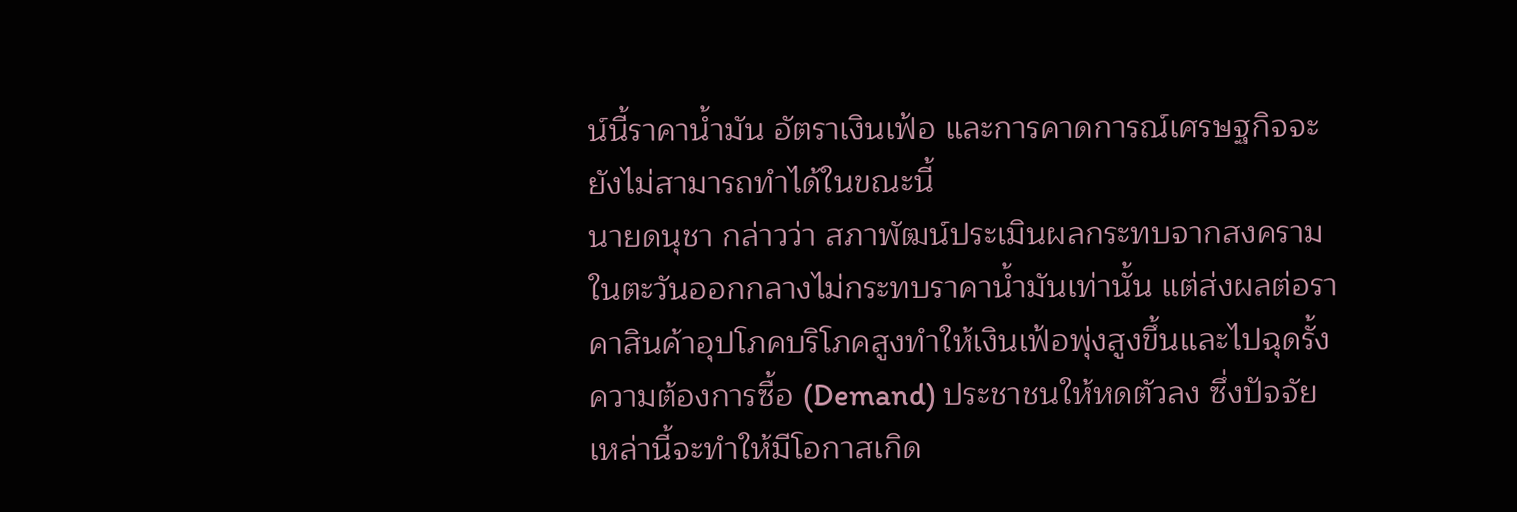น์นี้ราคาน้ำมัน อัตราเงินเฟ้อ และการคาดการณ์เศรษฐกิจจะยังไม่สามารถทำได้ในขณะนี้
นายดนุชา กล่าวว่า สภาพัฒน์ประเมินผลกระทบจากสงครามในตะวันออกกลางไม่กระทบราคาน้ำมันเท่านั้น แต่ส่งผลต่อราคาสินค้าอุปโภคบริโภคสูงทำให้เงินเฟ้อพุ่งสูงขึ้นและไปฉุดรั้งความต้องการซื้อ (Demand) ประชาชนให้หดตัวลง ซึ่งปัจจัยเหล่านี้จะทำให้มีโอกาสเกิด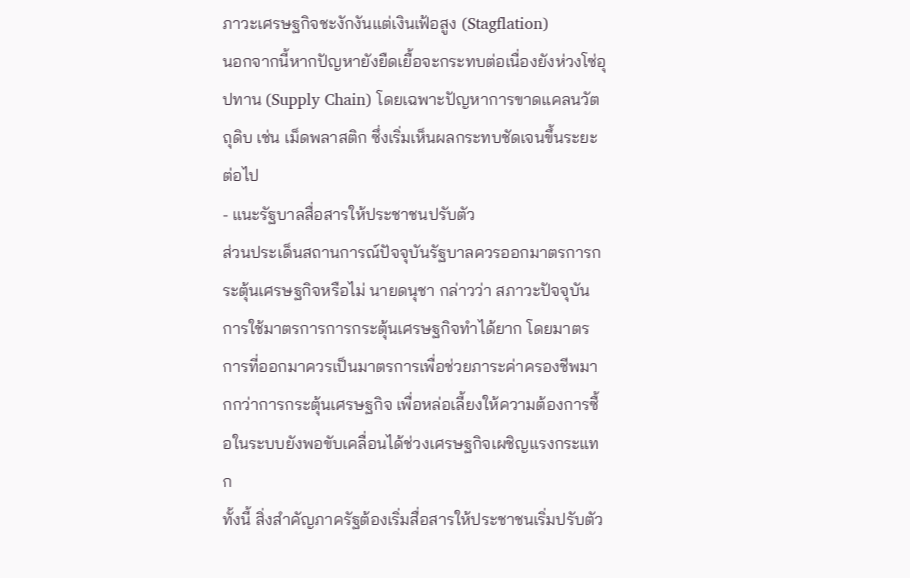ภาวะเศรษฐกิจชะงักงันแต่เงินเฟ้อสูง (Stagflation)
นอกจากนี้หากปัญหายังยืดเยื้อจะกระทบต่อเนื่องยังห่วงโซ่อุปทาน (Supply Chain) โดยเฉพาะปัญหาการขาดแคลนวัตถุดิบ เช่น เม็ดพลาสติก ซึ่งเริ่มเห็นผลกระทบชัดเจนขึ้นระยะต่อไป
- แนะรัฐบาลสื่อสารให้ประชาชนปรับตัว
ส่วนประเด็นสถานการณ์ปัจจุบันรัฐบาลควรออกมาตรการกระตุ้นเศรษฐกิจหรือไม่ นายดนุชา กล่าวว่า สภาวะปัจจุบันการใช้มาตรการการกระตุ้นเศรษฐกิจทำได้ยาก โดยมาตรการที่ออกมาควรเป็นมาตรการเพื่อช่วยภาระค่าครองชีพมากกว่าการกระตุ้นเศรษฐกิจ เพื่อหล่อเลี้ยงให้ความต้องการซื้อในระบบยังพอขับเคลื่อนได้ช่วงเศรษฐกิจเผชิญแรงกระแทก
ทั้งนี้ สิ่งสำคัญภาครัฐต้องเริ่มสื่อสารให้ประชาชนเริ่มปรับตัว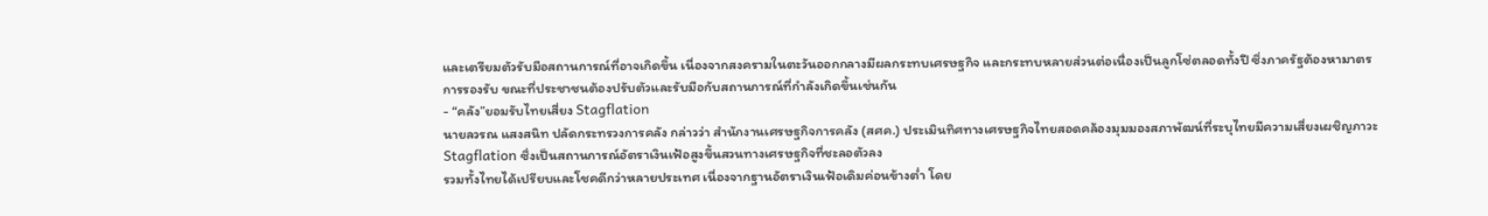และเตรียมตัวรับมือสถานการณ์ที่อาจเกิดขึ้น เนื่องจากสงครามในตะวันออกกลางมีผลกระทบเศรษฐกิจ และกระทบหลายส่วนต่อเนื่องเป็นลูกโซ่ตลอดทั้งปี ซึ่งภาครัฐต้องหามาตรการรองรับ ขณะที่ประชาชนต้องปรับตัวและรับมือกับสถานการณ์ที่กำลังเกิดขึ้นเช่นกัน
- “คลัง”ยอมรับไทยเสี่ยง Stagflation
นายลวรณ แสงสนิท ปลัดกระทรวงการคลัง กล่าวว่า สำนักงานเศรษฐกิจการคลัง (สศค.) ประเมินทิศทางเศรษฐกิจไทยสอดคล้องมุมมองสภาพัฒน์ที่ระบุไทยมีความเสี่ยงเผชิญภาวะ Stagflation ซึ่งเป็นสถานการณ์อัตราเงินเฟ้อสูงขึ้นสวนทางเศรษฐกิจที่ชะลอตัวลง
รวมทั้งไทยได้เปรียบและโชคดีกว่าหลายประเทศ เนื่องจากฐานอัตราเงินเฟ้อเดิมค่อนข้างต่ำ โดย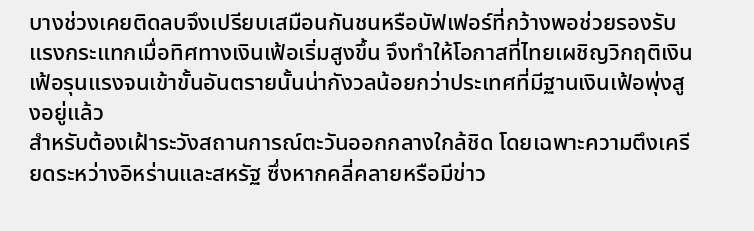บางช่วงเคยติดลบจึงเปรียบเสมือนกันชนหรือบัฟเฟอร์ที่กว้างพอช่วยรองรับแรงกระแทกเมื่อทิศทางเงินเฟ้อเริ่มสูงขึ้น จึงทำให้โอกาสที่ไทยเผชิญวิกฤติเงินเฟ้อรุนแรงจนเข้าขั้นอันตรายนั้นน่ากังวลน้อยกว่าประเทศที่มีฐานเงินเฟ้อพุ่งสูงอยู่แล้ว
สำหรับต้องเฝ้าระวังสถานการณ์ตะวันออกกลางใกล้ชิด โดยเฉพาะความตึงเครียดระหว่างอิหร่านและสหรัฐ ซึ่งหากคลี่คลายหรือมีข่าว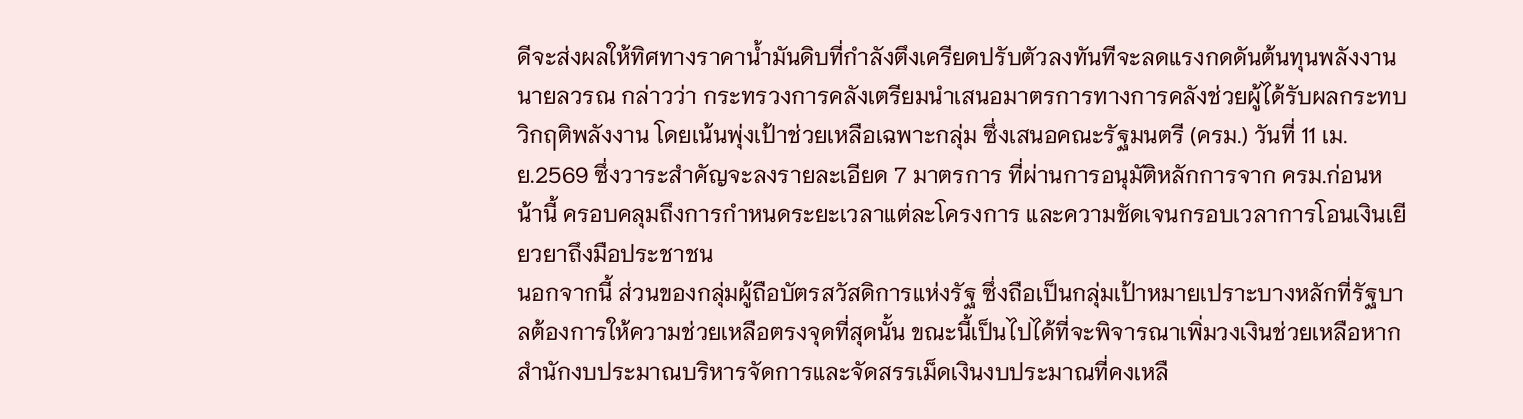ดีจะส่งผลให้ทิศทางราคาน้ำมันดิบที่กำลังตึงเครียดปรับตัวลงทันทีจะลดแรงกดดันต้นทุนพลังงาน
นายลวรณ กล่าวว่า กระทรวงการคลังเตรียมนำเสนอมาตรการทางการคลังช่วยผู้ได้รับผลกระทบวิกฤติพลังงาน โดยเน้นพุ่งเป้าช่วยเหลือเฉพาะกลุ่ม ซึ่งเสนอคณะรัฐมนตรี (ครม.) วันที่ 11 เม.ย.2569 ซึ่งวาระสำคัญจะลงรายละเอียด 7 มาตรการ ที่ผ่านการอนุมัติหลักการจาก ครม.ก่อนหน้านี้ ครอบคลุมถึงการกำหนดระยะเวลาแต่ละโครงการ และความชัดเจนกรอบเวลาการโอนเงินเยียวยาถึงมือประชาชน
นอกจากนี้ ส่วนของกลุ่มผู้ถือบัตรสวัสดิการแห่งรัฐ ซึ่งถือเป็นกลุ่มเป้าหมายเปราะบางหลักที่รัฐบาลต้องการให้ความช่วยเหลือตรงจุดที่สุดนั้น ขณะนี้เป็นไปได้ที่จะพิจารณาเพิ่มวงเงินช่วยเหลือหากสำนักงบประมาณบริหารจัดการและจัดสรรเม็ดเงินงบประมาณที่คงเหลื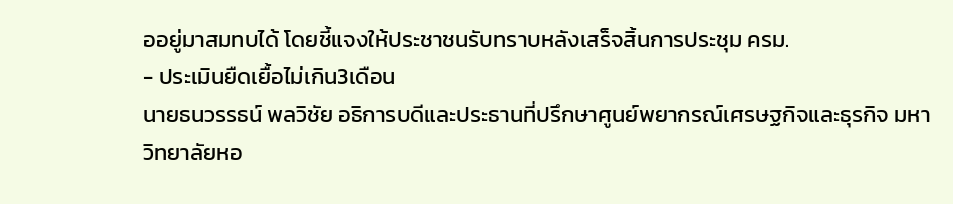ออยู่มาสมทบได้ โดยชี้แจงให้ประชาชนรับทราบหลังเสร็จสิ้นการประชุม ครม.
- ประเมินยืดเยื้อไม่เกิน3เดือน
นายธนวรรธน์ พลวิชัย อธิการบดีและประธานที่ปรึกษาศูนย์พยากรณ์เศรษฐกิจและธุรกิจ มหาวิทยาลัยหอ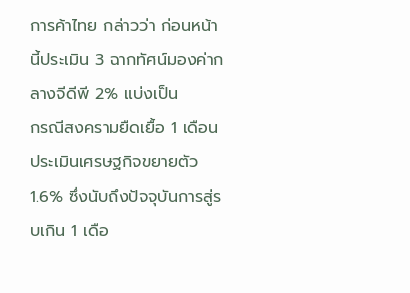การค้าไทย กล่าวว่า ก่อนหน้านี้ประเมิน 3 ฉากทัศน์มองค่ากลางจีดีพี 2% แบ่งเป็น
กรณีสงครามยืดเยื้อ 1 เดือน ประเมินเศรษฐกิจขยายตัว 1.6% ซึ่งนับถึงปัจจุบันการสู่รบเกิน 1 เดือ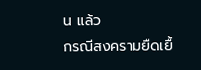น แล้ว
กรณีสงครามยืดเยื้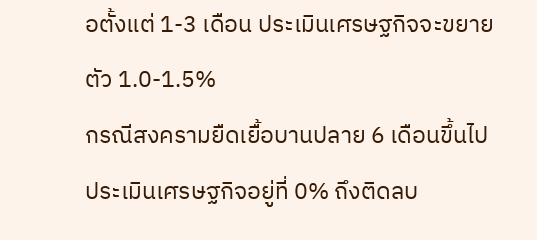อตั้งแต่ 1-3 เดือน ประเมินเศรษฐกิจจะขยายตัว 1.0-1.5%
กรณีสงครามยืดเยื้อบานปลาย 6 เดือนขึ้นไป ประเมินเศรษฐกิจอยู่ที่ 0% ถึงติดลบ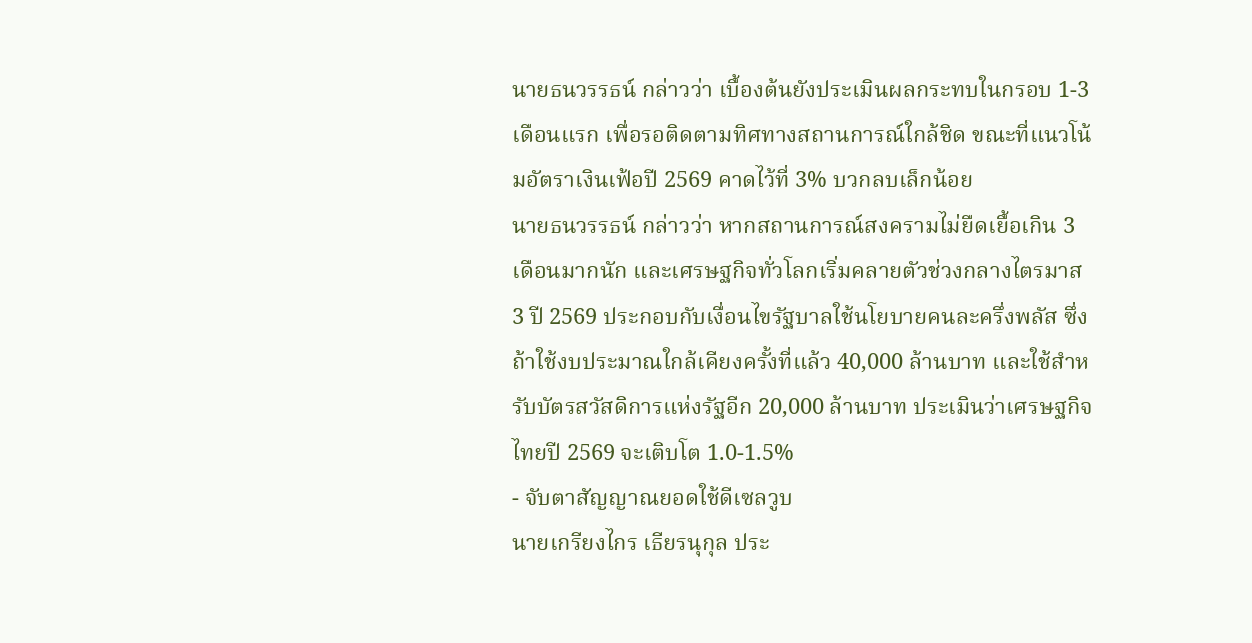นายธนวรรธน์ กล่าวว่า เบื้องต้นยังประเมินผลกระทบในกรอบ 1-3 เดือนแรก เพื่อรอติดตามทิศทางสถานการณ์ใกล้ชิด ขณะที่แนวโน้มอัตราเงินเฟ้อปี 2569 คาดไว้ที่ 3% บวกลบเล็กน้อย
นายธนวรรธน์ กล่าวว่า หากสถานการณ์สงครามไม่ยืดเยื้อเกิน 3 เดือนมากนัก และเศรษฐกิจทั่วโลกเริ่มคลายตัวช่วงกลางไตรมาส 3 ปี 2569 ประกอบกับเงื่อนไขรัฐบาลใช้นโยบายคนละครึ่งพลัส ซึ่งถ้าใช้งบประมาณใกล้เคียงครั้งที่แล้ว 40,000 ล้านบาท และใช้สำหรับบัตรสวัสดิการแห่งรัฐอีก 20,000 ล้านบาท ประเมินว่าเศรษฐกิจไทยปี 2569 จะเติบโต 1.0-1.5%
- จับตาสัญญาณยอดใช้ดีเซลวูบ
นายเกรียงไกร เธียรนุกุล ประ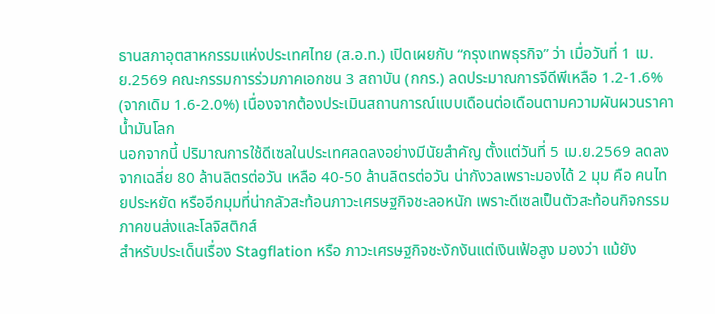ธานสภาอุตสาหกรรมแห่งประเทศไทย (ส.อ.ท.) เปิดเผยกับ “กรุงเทพธุรกิจ” ว่า เมื่อวันที่ 1 เม.ย.2569 คณะกรรมการร่วมภาคเอกชน 3 สถาบัน (กกร.) ลดประมาณการจีดีพีเหลือ 1.2-1.6% (จากเดิม 1.6-2.0%) เนื่องจากต้องประเมินสถานการณ์แบบเดือนต่อเดือนตามความผันผวนราคาน้ำมันโลก
นอกจากนี้ ปริมาณการใช้ดีเซลในประเทศลดลงอย่างมีนัยสำคัญ ตั้งแต่วันที่ 5 เม.ย.2569 ลดลงจากเฉลี่ย 80 ล้านลิตรต่อวัน เหลือ 40-50 ล้านลิตรต่อวัน น่ากังวลเพราะมองได้ 2 มุม คือ คนไทยประหยัด หรืออีกมุมที่น่ากลัวสะท้อนภาวะเศรษฐกิจชะลอหนัก เพราะดีเซลเป็นตัวสะท้อนกิจกรรมภาคขนส่งและโลจิสติกส์
สำหรับประเด็นเรื่อง Stagflation หรือ ภาวะเศรษฐกิจชะงักงันแต่เงินเฟ้อสูง มองว่า แม้ยัง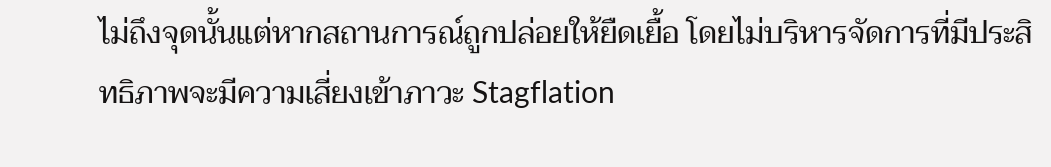ไม่ถึงจุดนั้นแต่หากสถานการณ์ถูกปล่อยให้ยืดเยื้อ โดยไม่บริหารจัดการที่มีประสิทธิภาพจะมีความเสี่ยงเข้าภาวะ Stagflation